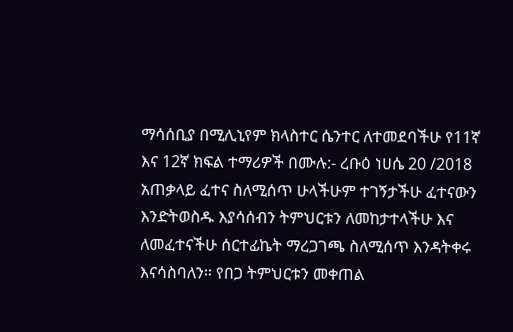ማሳሰቢያ በሚሊኒየም ክላስተር ሴንተር ለተመደባችሁ የ11ኛ እና 12ኛ ክፍል ተማሪዎች በሙሉ:- ረቡዕ ነሀሴ 20 /2018 አጠቃላይ ፈተና ስለሚሰጥ ሁላችሁም ተገኝታችሁ ፈተናውን እንድትወስዱ እያሳሰብን ትምህርቱን ለመከታተላችሁ እና ለመፈተናችሁ ሰርተፊኬት ማረጋገጫ ስለሚሰጥ እንዳትቀሩ እናሳስባለን። የበጋ ትምህርቱን መቀጠል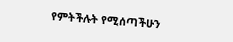የምትችሉት የሚሰጣችሁን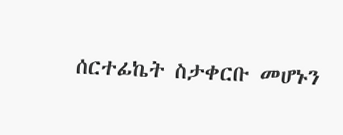ሰርተፊኬት ስታቀርቡ መሆኑን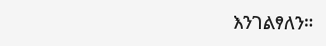እንገልፃለን።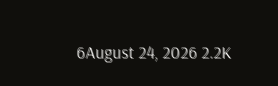6August 24, 2026 2.2K